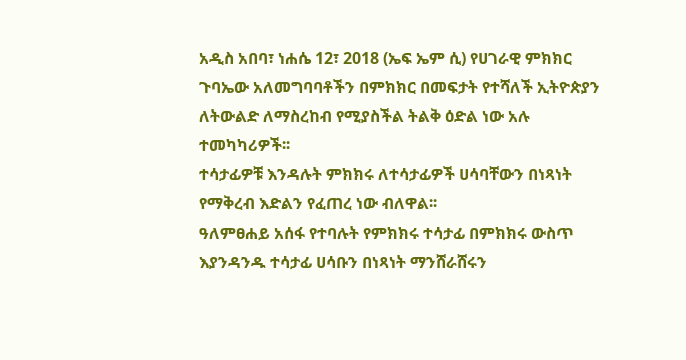አዲስ አበባ፣ ነሐሴ 12፣ 2018 (ኤፍ ኤም ሲ) የሀገራዊ ምክክር ጉባኤው አለመግባባቶችን በምክክር በመፍታት የተሻለች ኢትዮጵያን ለትውልድ ለማስረከብ የሚያስችል ትልቅ ዕድል ነው አሉ ተመካካሪዎች፡፡
ተሳታፊዎቹ እንዳሉት ምክክሩ ለተሳታፊዎች ሀሳባቸውን በነጻነት የማቅረብ እድልን የፈጠረ ነው ብለዋል፡፡
ዓለምፀሐይ አሰፋ የተባሉት የምክክሩ ተሳታፊ በምክክሩ ውስጥ እያንዳንዱ ተሳታፊ ሀሳቡን በነጻነት ማንሸራሸሩን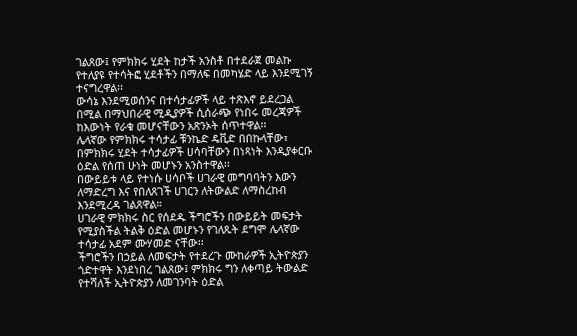ገልጸው፤ የምክክሩ ሂደት ከታች አንስቶ በተደራጀ መልኩ የተለያዩ የተሳትፎ ሂደቶችን በማለፍ በመካሄድ ላይ እንደሚገኝ ተናግረዋል፡፡
ውሳኔ እንደሚወሰንና በተሳታፊዎች ላይ ተጽእኖ ይደረጋል በሚል በማህበራዊ ሚዲያዎች ሲሰራጭ የነበሩ መረጃዎች ከእውነት የራቁ መሆናቸውን አጽንኦት ሰጥተዋል፡፡
ሌላኛው የምክክሩ ተሳታፊ ቹንኬድ ዴቪድ በበኩላቸው፣ በምክክሩ ሂደት ተሳታፊዎች ሀሳባቸውን በነጻነት እንዲያቀርቡ ዕድል የሰጠ ሁነት መሆኑን አንስተዋል፡፡
በውይይቱ ላይ የተነሱ ሀሳቦች ሀገራዊ መግባባትን እውን ለማድረግ እና የበለጸገች ሀገርን ለትውልድ ለማስረከብ እንደሚረዳ ገልጸዋል።
ሀገራዊ ምክክሩ ስር የሰደዱ ችግሮችን በውይይት መፍታት የሚያስችል ትልቅ ዕድል መሆኑን የገለጹት ደግሞ ሌላኛው ተሳታፊ አደም ሙሃመድ ናቸው፡፡
ችግሮችን በኃይል ለመፍታት የተደረጉ ሙከራዎች ኢትዮጵያን ጎድተዋት እንደነበረ ገልጸው፤ ምክክሩ ግን ለቀጣይ ትውልድ የተሻለች ኢትዮጵያን ለመገንባት ዕድል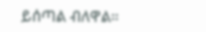ይሰጣል ብለዋል።